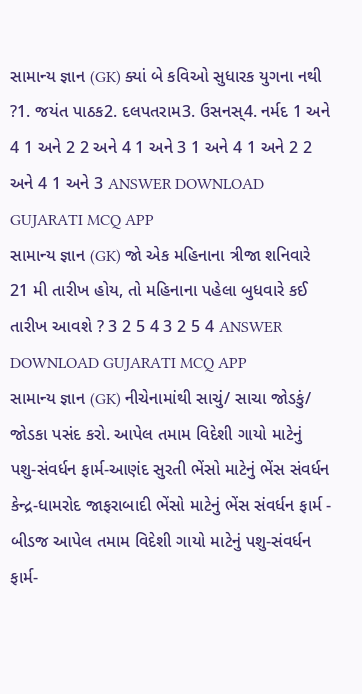સામાન્ય જ્ઞાન (GK) ક્યાં બે કવિઓ સુધારક યુગના નથી ?1. જયંત પાઠક2. દલપતરામ3. ઉસનસ્4. નર્મદ 1 અને 4 1 અને 2 2 અને 4 1 અને 3 1 અને 4 1 અને 2 2 અને 4 1 અને 3 ANSWER DOWNLOAD GUJARATI MCQ APP
સામાન્ય જ્ઞાન (GK) જો એક મહિનાના ત્રીજા શનિવારે 21 મી તારીખ હોય, તો મહિનાના પહેલા બુધવારે કઈ તારીખ આવશે ? 3 2 5 4 3 2 5 4 ANSWER DOWNLOAD GUJARATI MCQ APP
સામાન્ય જ્ઞાન (GK) નીચેનામાંથી સાચું/ સાચા જોડકું/ જોડકા પસંદ કરો. આપેલ તમામ વિદેશી ગાયો માટેનું પશુ-સંવર્ધન ફાર્મ-આણંદ સુરતી ભેંસો માટેનું ભેંસ સંવર્ધન કેન્દ્ર-ધામરોદ જાફરાબાદી ભેંસો માટેનું ભેંસ સંવર્ધન ફાર્મ - બીડજ આપેલ તમામ વિદેશી ગાયો માટેનું પશુ-સંવર્ધન ફાર્મ-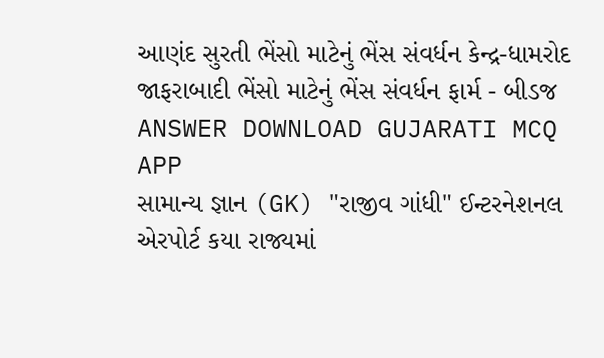આણંદ સુરતી ભેંસો માટેનું ભેંસ સંવર્ધન કેન્દ્ર-ધામરોદ જાફરાબાદી ભેંસો માટેનું ભેંસ સંવર્ધન ફાર્મ - બીડજ ANSWER DOWNLOAD GUJARATI MCQ APP
સામાન્ય જ્ઞાન (GK) "રાજીવ ગાંધી" ઈન્ટરનેશનલ એરપોર્ટ કયા રાજ્યમાં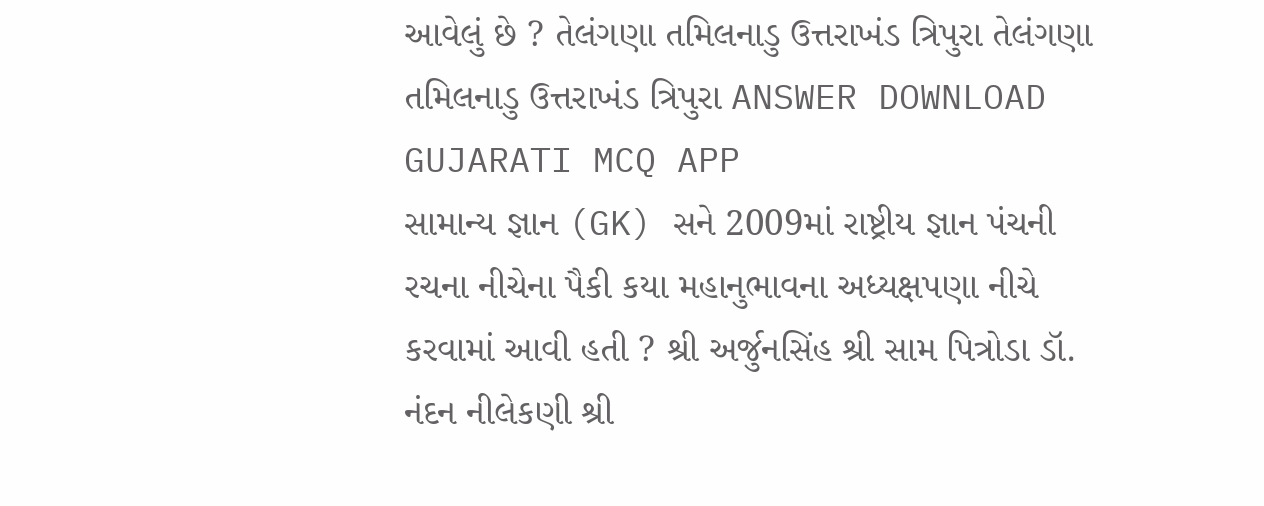આવેલું છે ? તેલંગણા તમિલનાડુ ઉત્તરાખંડ ત્રિપુરા તેલંગણા તમિલનાડુ ઉત્તરાખંડ ત્રિપુરા ANSWER DOWNLOAD GUJARATI MCQ APP
સામાન્ય જ્ઞાન (GK) સને 2009માં રાષ્ટ્રીય જ્ઞાન પંચની રચના નીચેના પૈકી કયા મહાનુભાવના અધ્યક્ષપણા નીચે કરવામાં આવી હતી ? શ્રી અર્જુનસિંહ શ્રી સામ પિત્રોડા ડૉ. નંદન નીલેકણી શ્રી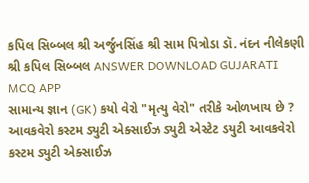કપિલ સિબ્બલ શ્રી અર્જુનસિંહ શ્રી સામ પિત્રોડા ડૉ. નંદન નીલેકણી શ્રી કપિલ સિબ્બલ ANSWER DOWNLOAD GUJARATI MCQ APP
સામાન્ય જ્ઞાન (GK) કયો વેરો "મૃત્યુ વેરો" તરીકે ઓળખાય છે ? આવકવેરો કસ્ટમ ડ્યુટી એક્સાઈઝ ડ્યુટી એસ્ટેટ ડયુટી આવકવેરો કસ્ટમ ડ્યુટી એક્સાઈઝ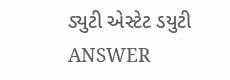ડ્યુટી એસ્ટેટ ડયુટી ANSWER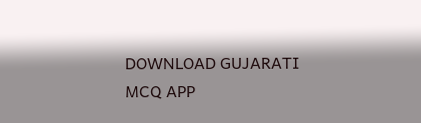DOWNLOAD GUJARATI MCQ APP